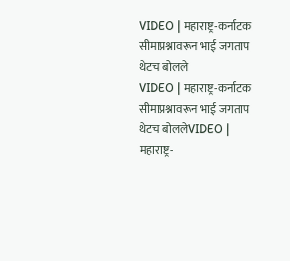VIDEO | महाराष्ट्र-कर्नाटक सीमाप्रश्नावरून भाई जगताप थेटच बोलले
VIDEO | महाराष्ट्र-कर्नाटक सीमाप्रश्नावरून भाई जगताप थेटच बोललेVIDEO | महाराष्ट्र-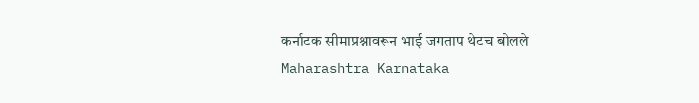कर्नाटक सीमाप्रश्नावरून भाई जगताप थेटच बोलले
Maharashtra Karnataka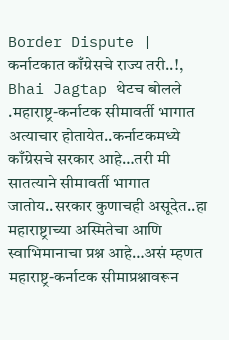Border Dispute | कर्नाटकात काँग्रेसचे राज्य तरी..!, Bhai Jagtap थेटच बोलले
.महाराष्ट्र-कर्नाटक सीमावर्ती भागात अत्याचार होतायेत..कर्नाटकमध्ये काँग्रेसचे सरकार आहे…तरी मी सातत्याने सीमावर्ती भागात जातोय..सरकार कुणाचही असूदेत..हा महाराष्ट्राच्या अस्मितेचा आणि स्वाभिमानाचा प्रश्न आहे…असं म्हणत महाराष्ट्र-कर्नाटक सीमाप्रश्नावरून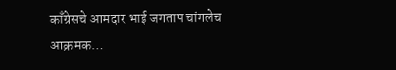काँग्रेसचे आमदार भाई जगताप चांगलेच आक्रमक…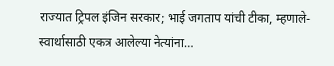राज्यात ट्रिपल इंजिन सरकार; भाई जगताप यांची टीका, म्हणाले- स्वार्थासाठी एकत्र आलेल्या नेत्यांना…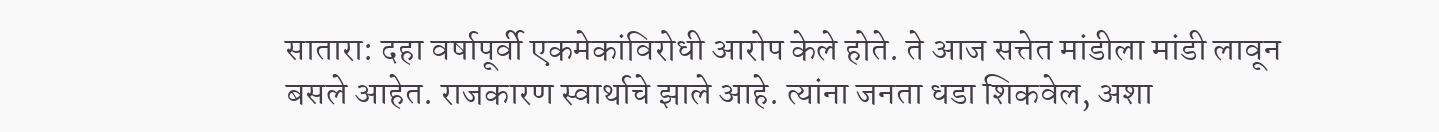सातारा: दहा वर्षापूर्वी एकमेकांविरोधी आरोप केले होते. ते आज सत्तेत मांडीला मांडी लावून बसले आहेत. राजकारण स्वार्थाचे झाले आहे. त्यांना जनता धडा शिकवेल, अशा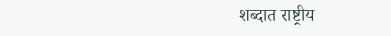शब्दात राष्ट्रीय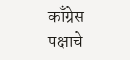काँग्रेस पक्षाचे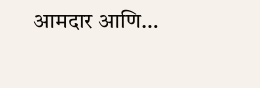आमदार आणि…